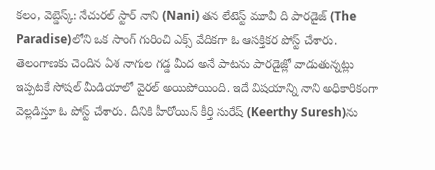కలం, వెబ్డెస్క్: నేచురల్ స్టార్ నాని (Nani) తన లేటెస్ట్ మూవీ ది పారడైజ్ (The Paradise)లోని ఒక సాంగ్ గురించి ఎక్స్ వేదికగా ఓ ఆసక్తికర పోస్ట్ చేశారు. తెలంగాణకు చెందిన ఏశ నాగుల గడ్డ మీద అనే పాటను పారడైజ్లో వాడుతున్నట్లు ఇప్పటకే సోషల్ మీడియాలో వైరల్ అయిపోయింది. ఇదే విషయాన్ని నాని అధికారికంగా వెల్లడిస్తూ ఓ పోస్ట్ చేశారు. దీనికి హీరోయిన్ కీర్తి సురేష్ (Keerthy Suresh)ను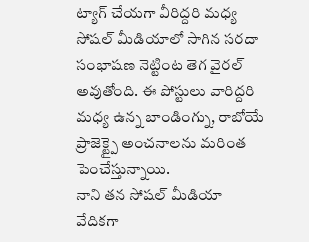ట్యాగ్ చేయగా వీరిద్దరి మధ్య సోషల్ మీడియాలో సాగిన సరదా సంభాషణ నెట్టింట తెగ వైరల్ అవుతోంది. ఈ పోస్టులు వారిద్దరి మధ్య ఉన్న బాండింగ్ను, రాబోయే ప్రాజెక్ట్పై అంచనాలను మరింత పెంచేస్తున్నాయి.
నాని తన సోషల్ మీడియా వేదికగా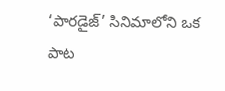‘పారడైజ్’ సినిమాలోని ఒక పాట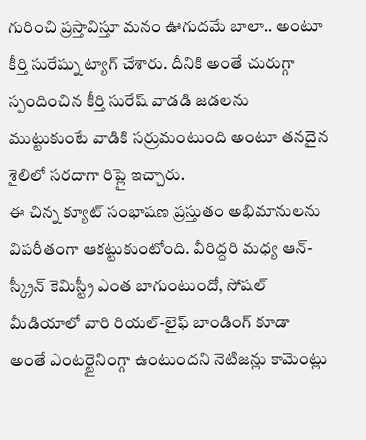గురించి ప్రస్తావిస్తూ మనం ఊగుదమే బాలా.. అంటూ కీర్తి సురేష్ను ట్యాగ్ చేశారు. దీనికి అంతే చురుగ్గా స్పందించిన కీర్తి సురేష్ వాడడి జడలను ముట్టుకుంటే వాడికి సర్రుమంటుంది అంటూ తనదైన శైలిలో సరదాగా రిప్లై ఇచ్చారు.
ఈ చిన్న క్యూట్ సంభాషణ ప్రస్తుతం అభిమానులను విపరీతంగా ఆకట్టుకుంటోంది. వీరిద్దరి మధ్య ఆన్-స్క్రీన్ కెమిస్ట్రీ ఎంత బాగుంటుందో, సోషల్ మీడియాలో వారి రియల్-లైఫ్ బాండింగ్ కూడా అంతే ఎంటర్టైనింగ్గా ఉంటుందని నెటిజన్లు కామెంట్లు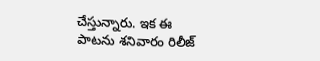చేస్తున్నారు. ఇక ఈ పాటను శనివారం రిలీజ్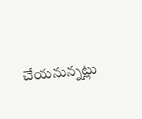చేయనున్నట్లు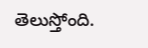తెలుస్తోంది.